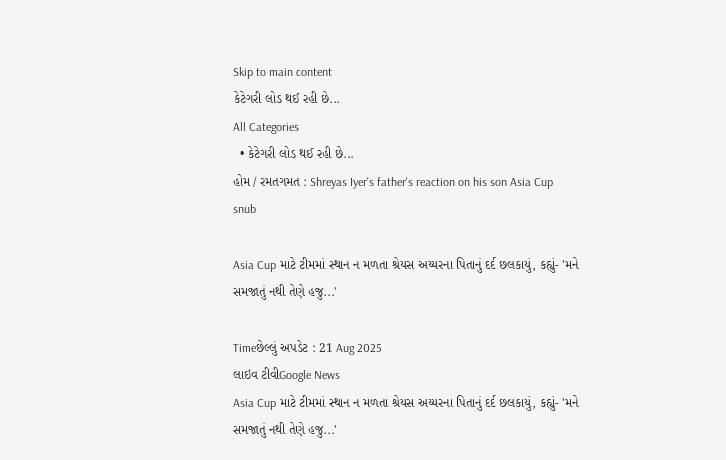Skip to main content
કેટેગરી લોડ થઈ રહી છે...
All Categories
  • કેટેગરી લોડ થઈ રહી છે...
હોમ / રમતગમત : Shreyas Iyer's father's reaction on his son Asia Cup snub

Asia Cup માટે ટીમમાં સ્થાન ન મળતા શ્રેયસ અય્યરના પિતાનું દર્દ છલકાયું, કહ્યું- 'મને સમજાતું નથી તેણે હજુ...'

Timeછેલ્લું અપડેટ : 21 Aug 2025
લાઇવ ટીવીGoogle News
Asia Cup માટે ટીમમાં સ્થાન ન મળતા શ્રેયસ અય્યરના પિતાનું દર્દ છલકાયું, કહ્યું- 'મને સમજાતું નથી તેણે હજુ...'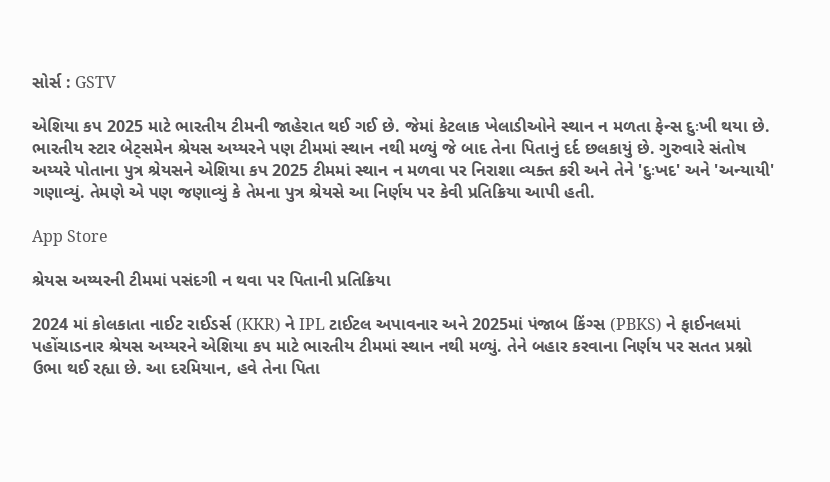સોર્સ : GSTV

એશિયા કપ 2025 માટે ભારતીય ટીમની જાહેરાત થઈ ગઈ છે. જેમાં કેટલાક ખેલાડીઓને સ્થાન ન મળતા ફેન્સ દુઃખી થયા છે. ભારતીય સ્ટાર બેટ્સમેન શ્રેયસ અય્યરને પણ ટીમમાં સ્થાન નથી મળ્યું જે બાદ તેના પિતાનું દર્દ છલકાયું છે. ગુરુવારે સંતોષ અય્યરે પોતાના પુત્ર શ્રેયસને એશિયા કપ 2025 ટીમમાં સ્થાન ન મળવા પર નિરાશા વ્યક્ત કરી અને તેને 'દુઃખદ' અને 'અન્યાયી' ગણાવ્યું. તેમણે એ પણ જણાવ્યું કે તેમના પુત્ર શ્રેયસે આ નિર્ણય પર કેવી પ્રતિક્રિયા આપી હતી.

App Store

શ્રેયસ અય્યરની ટીમમાં પસંદગી ન થવા પર પિતાની પ્રતિક્રિયા

2024 માં કોલકાતા નાઈટ રાઈડર્સ (KKR) ને IPL ટાઈટલ અપાવનાર અને 2025માં પંજાબ કિંગ્સ (PBKS) ને ફાઈનલમાં પહોંચાડનાર શ્રેયસ અય્યરને એશિયા કપ માટે ભારતીય ટીમમાં સ્થાન નથી મળ્યું. તેને બહાર કરવાના નિર્ણય પર સતત પ્રશ્નો ઉભા થઈ રહ્યા છે. આ દરમિયાન, હવે તેના પિતા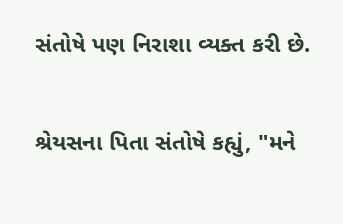સંતોષે પણ નિરાશા વ્યક્ત કરી છે.

શ્રેયસના પિતા સંતોષે કહ્યું, "મને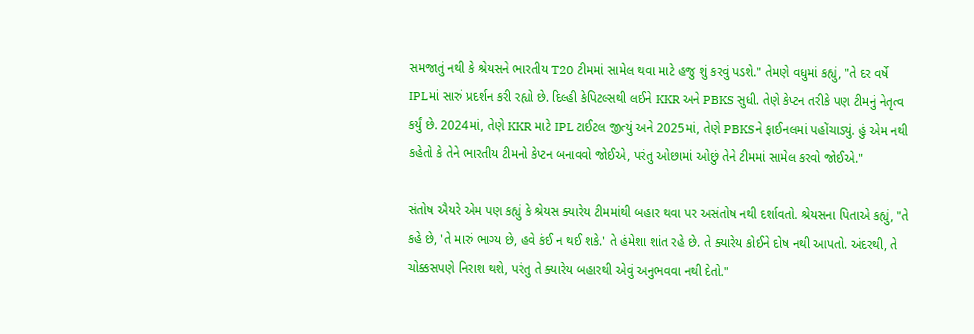સમજાતું નથી કે શ્રેયસને ભારતીય T20 ટીમમાં સામેલ થવા માટે હજુ શું કરવું પડશે." તેમણે વધુમાં કહ્યું, "તે દર વર્ષે IPLમાં સારું પ્રદર્શન કરી રહ્યો છે. દિલ્હી કેપિટલ્સથી લઈને KKR અને PBKS સુધી. તેણે કેપ્ટન તરીકે પણ ટીમનું નેતૃત્વ કર્યું છે. 2024માં, તેણે KKR માટે IPL ટાઈટલ જીત્યું અને 2025માં, તેણે PBKSને ફાઈનલમાં પહોંચાડ્યું. હું એમ નથી કહેતો કે તેને ભારતીય ટીમનો કેપ્ટન બનાવવો જોઈએ, પરંતુ ઓછામાં ઓછું તેને ટીમમાં સામેલ કરવો જોઈએ."

સંતોષ ઐયરે એમ પણ કહ્યું કે શ્રેયસ ક્યારેય ટીમમાંથી બહાર થવા પર અસંતોષ નથી દર્શાવતો. શ્રેયસના પિતાએ કહ્યું, "તે કહે છે, 'તે મારું ભાગ્ય છે, હવે કંઈ ન થઈ શકે.' તે હંમેશા શાંત રહે છે. તે ક્યારેય કોઈને દોષ નથી આપતો. અંદરથી, તે ચોક્કસપણે નિરાશ થશે, પરંતુ તે ક્યારેય બહારથી એવું અનુભવવા નથી દેતો."